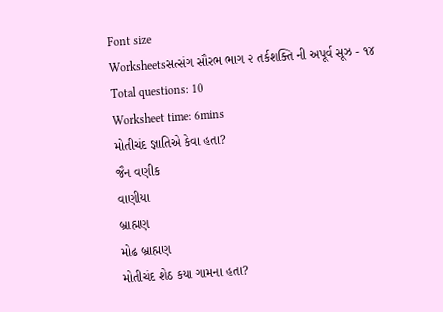Font size
Worksheetsસત્સંગ સૌરભ ભાગ ૨ તર્કશક્તિ ની અપૂર્વ સૂઝ - ૧૪
Total questions: 10
Worksheet time: 6mins
મોતીચંદ જ્ઞાતિએ કેવા હતા?
જૈન વણીક
વાણીયા
બ્રાહ્મણ
મોઢ બ્રાહ્મણ
મોતીચંદ શેઠ કયા ગામના હતા?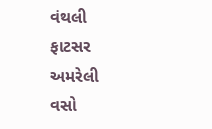વંથલી
ફાટસર
અમરેલી
વસો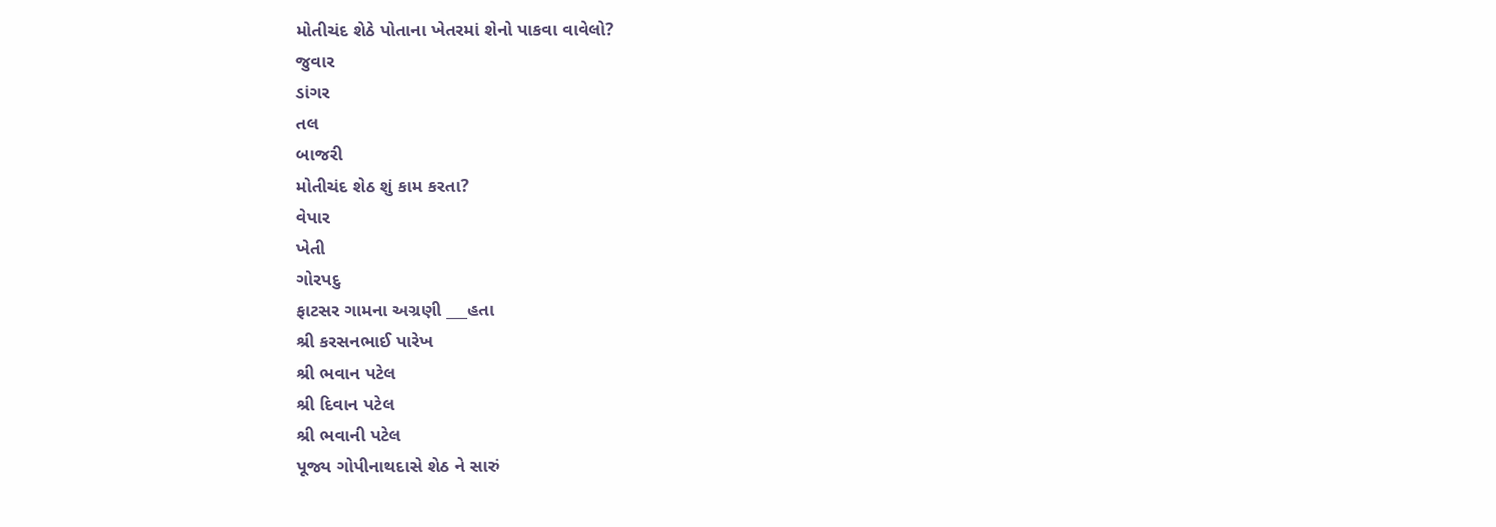મોતીચંદ શેઠે પોતાના ખેતરમાં શેનો પાકવા વાવેલો?
જુવાર
ડાંગર
તલ
બાજરી
મોતીચંદ શેઠ શું કામ કરતા?
વેપાર
ખેતી
ગોરપદુ
ફાટસર ગામના અગ્રણી ___હતા
શ્રી કરસનભાઈ પારેખ
શ્રી ભવાન પટેલ
શ્રી દિવાન પટેલ
શ્રી ભવાની પટેલ
પૂજ્ય ગોપીનાથદાસે શેઠ ને સારું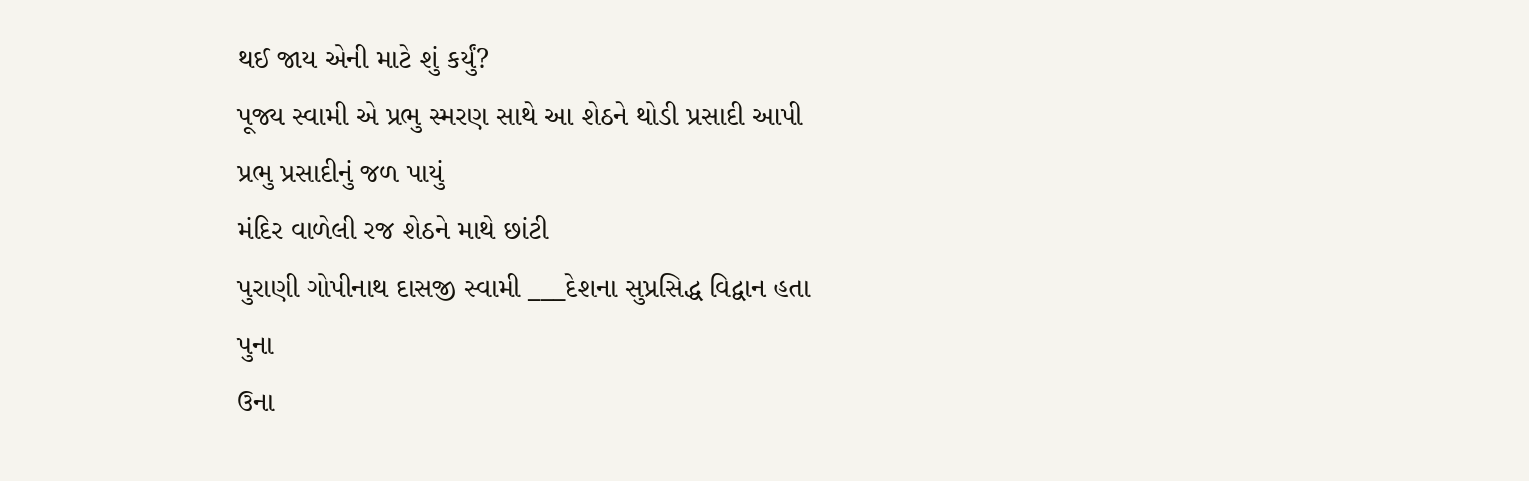થઈ જાય એની માટે શું કર્યું?
પૂજ્ય સ્વામી એ પ્રભુ સ્મરણ સાથે આ શેઠને થોડી પ્રસાદી આપી
પ્રભુ પ્રસાદીનું જળ પાયું
મંદિર વાળેલી રજ શેઠને માથે છાંટી
પુરાણી ગોપીનાથ દાસજી સ્વામી ___દેશના સુપ્રસિદ્ધ વિદ્વાન હતા
પુના
ઉના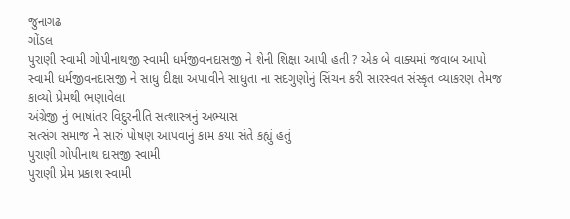જુનાગઢ
ગોંડલ
પુરાણી સ્વામી ગોપીનાથજી સ્વામી ધર્મજીવનદાસજી ને શેની શિક્ષા આપી હતી ? એક બે વાક્યમાં જવાબ આપો
સ્વામી ધર્મજીવનદાસજી ને સાધુ દીક્ષા અપાવીને સાધુતા ના સદગુણોનું સિંચન કરી સારસ્વત સંસ્કૃત વ્યાકરણ તેમજ કાવ્યો પ્રેમથી ભણાવેલા
અંગ્રેજી નું ભાષાંતર વિદુરનીતિ સત્શાસ્ત્રનું અભ્યાસ
સત્સંગ સમાજ ને સારું પોષણ આપવાનું કામ કયા સંતે કહ્યું હતું
પુરાણી ગોપીનાથ દાસજી સ્વામી
પુરાણી પ્રેમ પ્રકાશ સ્વામી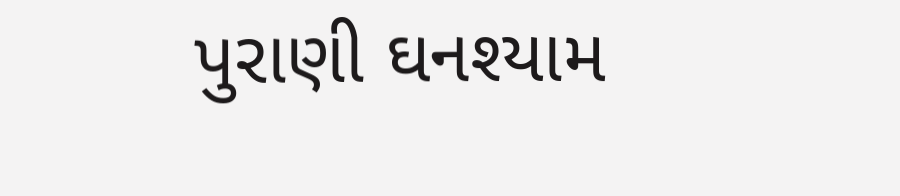પુરાણી ઘનશ્યામ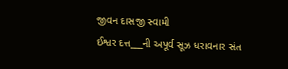જીવન દાસજી સ્વામી
ઈશ્વર દત્ત___ની અપૂર્વ સૂઝ ધરાવનાર સંત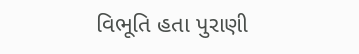વિભૂતિ હતા પુરાણી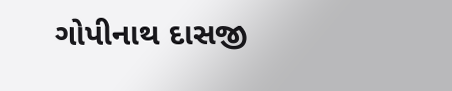ગોપીનાથ દાસજી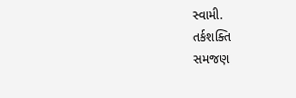સ્વામી.
તર્કશક્તિ
સમજણ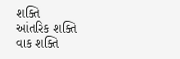શક્તિ
આંતરિક શક્તિ
વાક શક્તિ